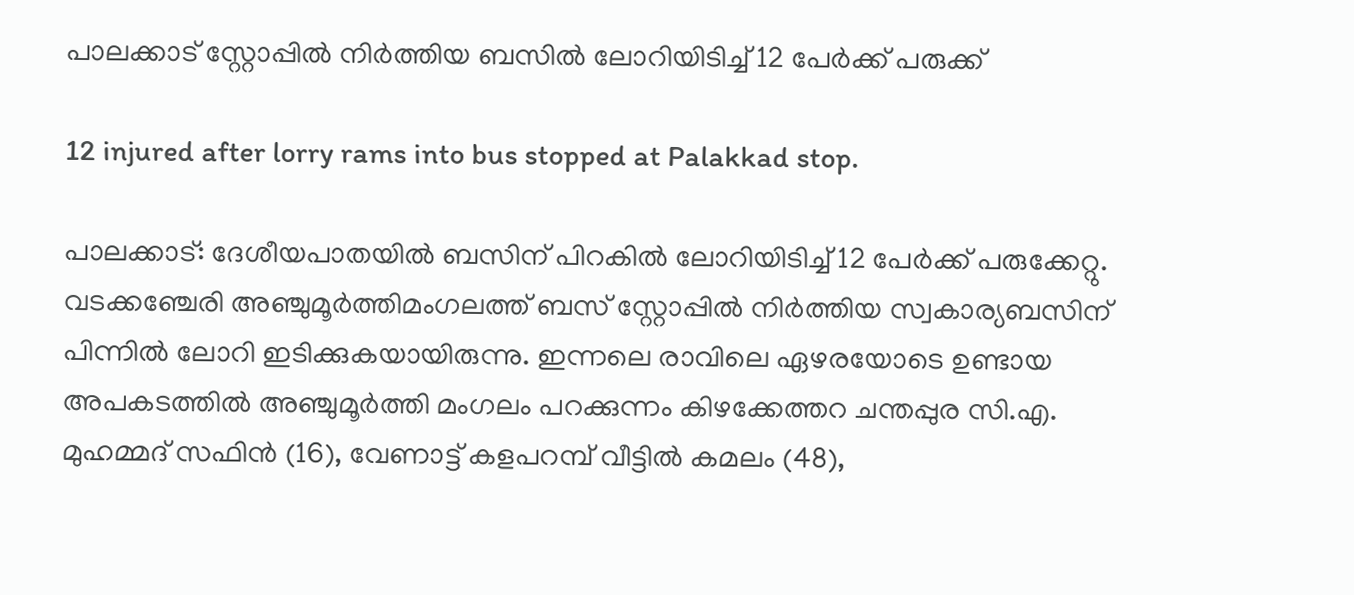പാലക്കാട് സ്റ്റോപ്പില്‍ നിര്‍ത്തിയ ബസില്‍ ലോറിയിടിച്ച് 12 പേര്‍ക്ക് പരുക്ക്

12 injured after lorry rams into bus stopped at Palakkad stop.

പാലക്കാട്: ദേശീയപാതയില്‍ ബസിന് പിറകില്‍ ലോറിയിടിച്ച് 12 പേര്‍ക്ക് പരുക്കേറ്റു. വടക്കഞ്ചേരി അഞ്ചുമൂര്‍ത്തിമംഗലത്ത് ബസ് സ്റ്റോപ്പില്‍ നിര്‍ത്തിയ സ്വകാര്യബസിന് പിന്നില്‍ ലോറി ഇടിക്കുകയായിരുന്നു. ഇന്നലെ രാവിലെ ഏഴരയോടെ ഉണ്ടായ അപകടത്തില്‍ അഞ്ചുമൂര്‍ത്തി മംഗലം പറക്കുന്നം കിഴക്കേത്തറ ചന്തപ്പുര സി.എ. മുഹമ്മദ് സഫിന്‍ (16), വേണാട്ട് കളപറമ്പ് വീട്ടില്‍ കമലം (48),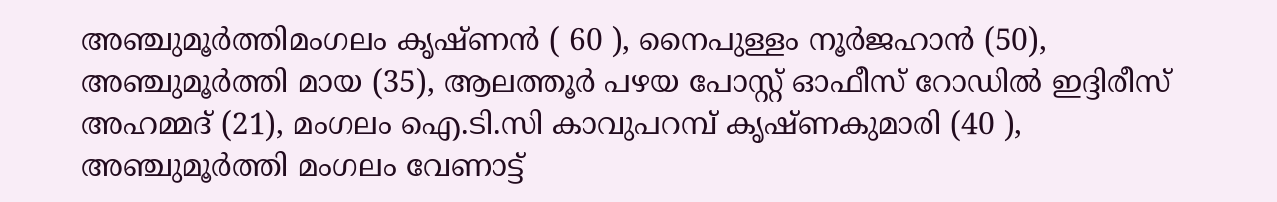അഞ്ചുമൂര്‍ത്തിമംഗലം കൃഷ്ണന്‍ ( 60 ), നൈപുള്ളം നൂര്‍ജഹാന്‍ (50), അഞ്ചുമൂര്‍ത്തി മായ (35), ആലത്തൂര്‍ പഴയ പോസ്റ്റ് ഓഫീസ് റോഡില്‍ ഇദ്ദിരീസ് അഹമ്മദ് (21), മംഗലം ഐ.ടി.സി കാവുപറമ്പ് കൃഷ്ണകുമാരി (40 ), അഞ്ചുമൂര്‍ത്തി മംഗലം വേണാട്ട്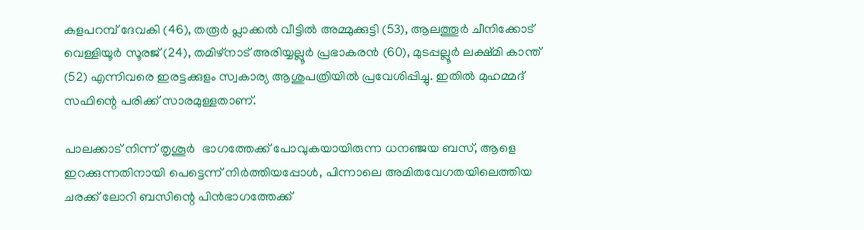കളപറമ്പ് ദേവകി (46), തരൂര്‍ പ്ലാക്കല്‍ വീട്ടില്‍ അമ്മുക്കുട്ടി (53), ആലത്തൂര്‍ ചീനിക്കോട് വെള്ളിയൂര്‍ സൂരജ് (24), തമിഴ്‌നാട് അരിയ്യല്ലൂര്‍ പ്രഭാകരന്‍ (60), മുടപ്പല്ലൂര്‍ ലക്ഷ്മി കാന്ത് (52) എന്നിവരെ ഇരട്ടക്കുളം സ്വകാര്യ ആശുപത്രിയില്‍ പ്രവേശിപ്പിച്ചു. ഇതില്‍ മുഹമ്മദ് സഫിന്റെ പരിക്ക് സാരമുള്ളതാണ്.

പാലക്കാട് നിന്ന് തൃശൂര്‍  ഭാഗത്തേക്ക് പോവുകയായിരുന്ന ധനഞ്ജയ ബസ്, ആളെ ഇറക്കുന്നതിനായി പെട്ടെന്ന് നിര്‍ത്തിയപ്പോള്‍, പിന്നാലെ അമിതവേഗതയിലെത്തിയ ചരക്ക് ലോറി ബസിന്റെ പിന്‍ഭാഗത്തേക്ക്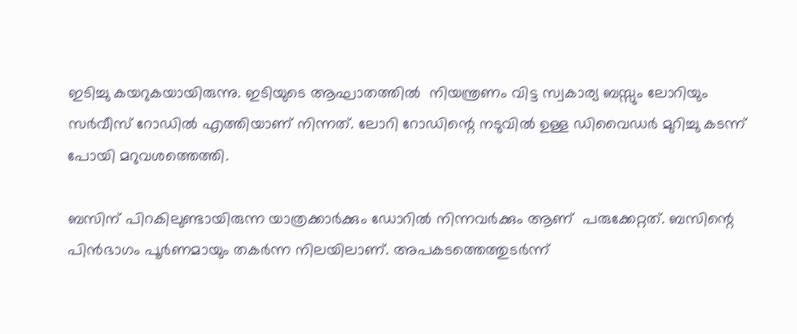ഇടിച്ചു കയറുകയായിരുന്നു. ഇടിയുടെ ആഘാതത്തില്‍  നിയന്ത്രണം വിട്ട സ്വകാര്യ ബസ്സും ലോറിയും സര്‍വീസ് റോഡില്‍ എത്തിയാണ് നിന്നത്. ലോറി റോഡിന്റെ നടുവില്‍ ഉള്ള ഡിവൈഡര്‍ മുറിച്ചു കടന്ന് പോയി മറുവശത്തെത്തി.

ബസിന് പിറകിലുണ്ടായിരുന്ന യാത്രക്കാര്‍ക്കും ഡോറില്‍ നിന്നവര്‍ക്കും ആണ്  പരുക്കേറ്റത്. ബസിന്റെ പിന്‍ഭാഗം പൂര്‍ണമായും തകര്‍ന്ന നിലയിലാണ്. അപകടത്തെത്തുടര്‍ന്ന്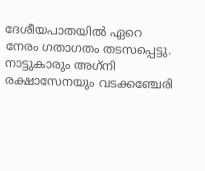ദേശീയപാതയില്‍ ഏറെ നേരം ഗതാഗതം തടസപ്പെട്ടു. നാട്ടുകാരും അഗ്‌നി രക്ഷാസേനയും വടക്കഞ്ചേരി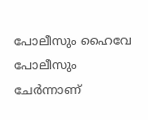പോലീസും ഹൈവേ പോലീസും ചേര്‍ന്നാണ്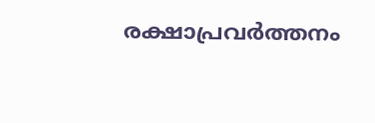രക്ഷാപ്രവര്‍ത്തനം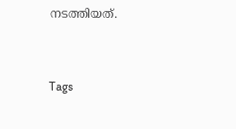നടത്തിയത്.


Tags